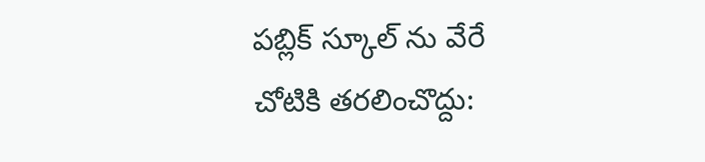పబ్లిక్ స్కూల్ ను వేరే చోటికి తరలించొద్దు: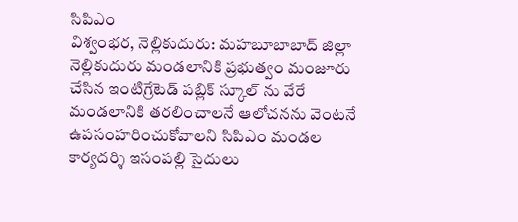సిపిఎం
విశ్వంభర, నెల్లికుదురు: మహబూబాబాద్ జిల్లా నెల్లికుదురు మండలానికి ప్రభుత్వం మంజూరు చేసిన ఇంటిగ్రేటెడ్ పబ్లిక్ స్కూల్ ను వేరే మండలానికి తరలించాలనే ఆలోచనను వెంటనే ఉపసంహరించుకోవాలని సిపిఎం మండల కార్యదర్శి ఇసంపల్లి సైదులు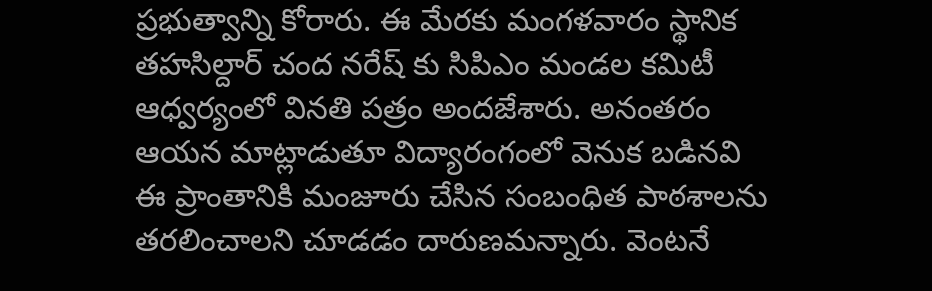ప్రభుత్వాన్ని కోరారు. ఈ మేరకు మంగళవారం స్థానిక తహసిల్దార్ చంద నరేష్ కు సిపిఎం మండల కమిటీ ఆధ్వర్యంలో వినతి పత్రం అందజేశారు. అనంతరం ఆయన మాట్లాడుతూ విద్యారంగంలో వెనుక బడినవి ఈ ప్రాంతానికి మంజూరు చేసిన సంబంధిత పాఠశాలను తరలించాలని చూడడం దారుణమన్నారు. వెంటనే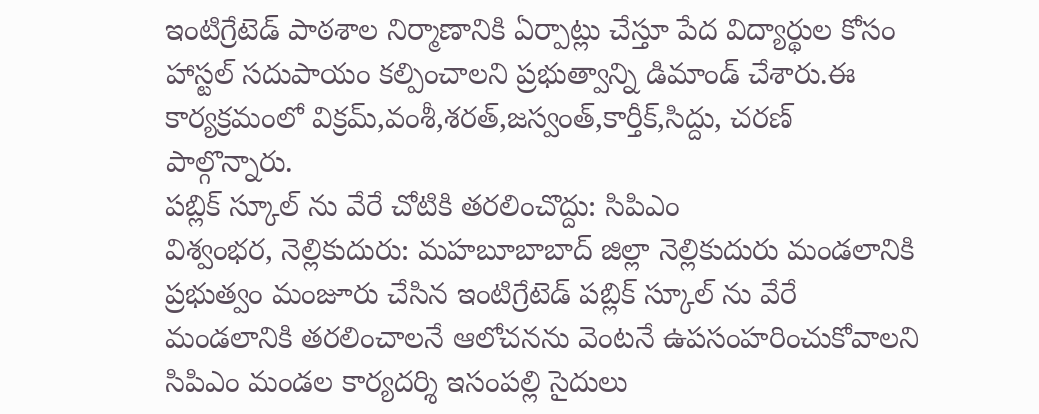ఇంటిగ్రేటెడ్ పాఠశాల నిర్మాణానికి ఏర్పాట్లు చేస్తూ పేద విద్యార్థుల కోసం హాస్టల్ సదుపాయం కల్పించాలని ప్రభుత్వాన్ని డిమాండ్ చేశారు.ఈ కార్యక్రమంలో విక్రమ్,వంశీ,శరత్,జస్వంత్,కార్తీక్,సిద్దు, చరణ్ పాల్గొన్నారు.
పబ్లిక్ స్కూల్ ను వేరే చోటికి తరలించొద్దు: సిపిఎం
విశ్వంభర, నెల్లికుదురు: మహబూబాబాద్ జిల్లా నెల్లికుదురు మండలానికి ప్రభుత్వం మంజూరు చేసిన ఇంటిగ్రేటెడ్ పబ్లిక్ స్కూల్ ను వేరే మండలానికి తరలించాలనే ఆలోచనను వెంటనే ఉపసంహరించుకోవాలని సిపిఎం మండల కార్యదర్శి ఇసంపల్లి సైదులు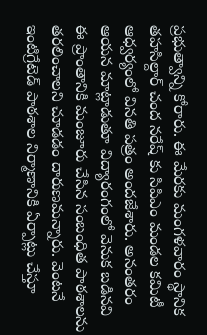ప్రభుత్వాన్ని కోరారు. ఈ మేరకు మంగళవారం స్థానిక తహసిల్దార్ చంద నరేష్ కు సిపిఎం మండల కమిటీ ఆధ్వర్యంలో వినతి పత్రం అందజేశారు. అనంతరం ఆయన మాట్లాడుతూ విద్యారంగంలో వెనుక బడినవి ఈ ప్రాంతానికి మంజూరు చేసిన సంబంధిత పాఠశాలను తరలించాలని చూడడం దారుణమన్నారు. వెంటనే ఇంటిగ్రేటెడ్ పాఠశాల నిర్మాణానికి ఏర్పాట్లు చేస్తూ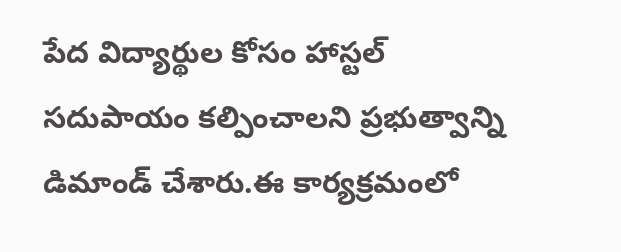పేద విద్యార్థుల కోసం హాస్టల్ సదుపాయం కల్పించాలని ప్రభుత్వాన్ని డిమాండ్ చేశారు.ఈ కార్యక్రమంలో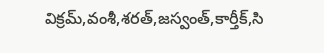విక్రమ్,వంశీ,శరత్,జస్వంత్,కార్తీక్,సి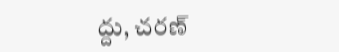ద్దు, చరణ్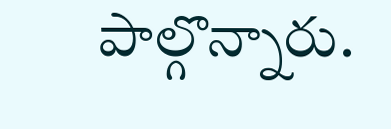పాల్గొన్నారు.